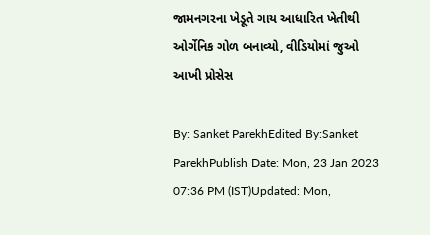જામનગરના ખેડૂતે ગાય આધારિત ખેતીથી ઓર્ગેનિક ગોળ બનાવ્યો, વીડિયોમાં જુઓ આખી પ્રોસેસ

By: Sanket ParekhEdited By:Sanket ParekhPublish Date: Mon, 23 Jan 2023 07:36 PM (IST)Updated: Mon,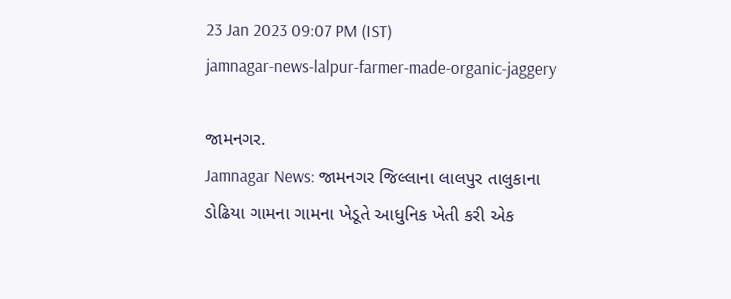23 Jan 2023 09:07 PM (IST)
jamnagar-news-lalpur-farmer-made-organic-jaggery

જામનગર.
Jamnagar News: જામનગર જિલ્લાના લાલપુર તાલુકાના ડોઢિયા ગામના ગામના ખેડૂતે આધુનિક ખેતી કરી એક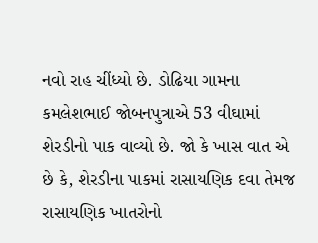નવો રાહ ચીંધ્યો છે. ડોઢિયા ગામના કમલેશભાઈ જોબનપુત્રાએ 53 વીઘામાં શેરડીનો પાક વાવ્યો છે. જો કે ખાસ વાત એ છે કે, શેરડીના પાકમાં રાસાયણિક દવા તેમજ રાસાયણિક ખાતરોનો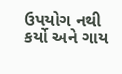ઉપયોગ નથી કર્યો અને ગાય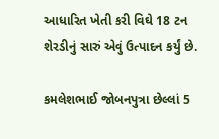આધારિત ખેતી કરી વિઘે 18 ટન શેરડીનું સારું એવું ઉત્પાદન કર્યું છે.

કમલેશભાઈ જોબનપુત્રા છેલ્લાં 5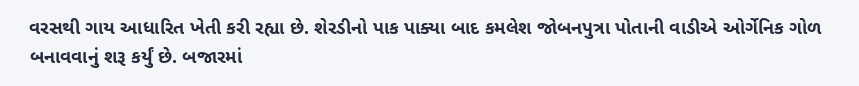વરસથી ગાય આધારિત ખેતી કરી રહ્યા છે. શેરડીનો પાક પાક્યા બાદ કમલેશ જોબનપુત્રા પોતાની વાડીએ ઓર્ગેનિક ગોળ બનાવવાનું શરૂ કર્યું છે. બજારમાં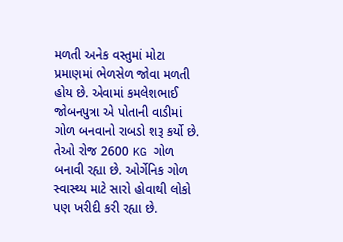મળતી અનેક વસ્તુમાં મોટા પ્રમાણમાં ભેળસેળ જોવા મળતી હોય છે. એવામાં કમલેશભાઈ જોબનપુત્રા એ પોતાની વાડીમાં ગોળ બનવાનો રાબડો શરૂ કર્યો છે. તેઓ રોજ 2600 KG ગોળ બનાવી રહ્યા છે. ઓર્ગેનિક ગોળ સ્વાસ્થ્ય માટે સારો હોવાથી લોકો પણ ખરીદી કરી રહ્યા છે.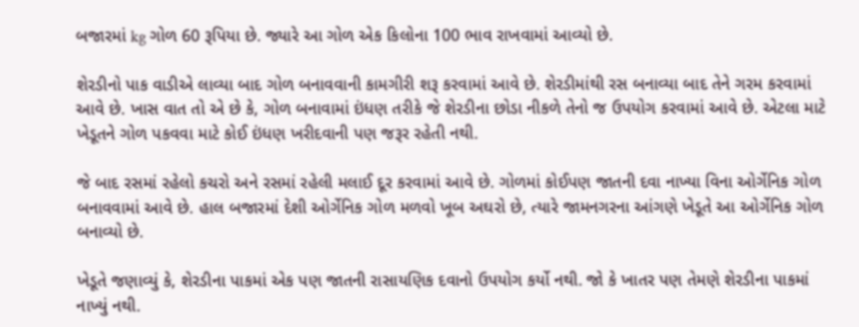બજારમાં kg ગોળ 60 રૂપિયા છે. જ્યારે આ ગોળ એક કિલોના 100 ભાવ રાખવામાં આવ્યો છે.

શેરડીનો પાક વાડીએ લાવ્યા બાદ ગોળ બનાવવાની કામગીરી શરૂ કરવામાં આવે છે. શેરડીમાંથી રસ બનાવ્યા બાદ તેને ગરમ કરવામાં આવે છે. ખાસ વાત તો એ છે કે, ગોળ બનાવામાં ઇંધણ તરીકે જે શેરડીના છોડા નીકળે તેનો જ ઉપયોગ કરવામાં આવે છે. એટલા માટે ખેડૂતને ગોળ પકવવા માટે કોઈ ઇંધણ ખરીદવાની પણ જરૂર રહેતી નથી.

જે બાદ રસમાં રહેલો કચરો અને રસમાં રહેલી મલાઈ દૂર કરવામાં આવે છે. ગોળમાં કોઈપણ જાતની દવા નાખ્યા વિના ઓર્ગેનિક ગોળ બનાવવામાં આવે છે. હાલ બજારમાં દેશી ઓર્ગેનિક ગોળ મળવો ખૂબ અઘરો છે, ત્યારે જામનગરના આંગણે ખેડૂતે આ ઓર્ગેનિક ગોળ બનાવ્યો છે.

ખેડૂતે જણાવ્યું કે, શેરડીના પાકમાં એક પણ જાતની રાસાયણિક દવાનો ઉપયોગ કર્યો નથી. જો કે ખાતર પણ તેમણે શેરડીના પાકમાં નાખ્યું નથી.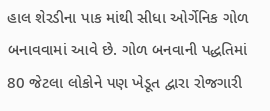હાલ શેરડીના પાક માંથી સીધા ઓર્ગેનિક ગોળ બનાવવામાં આવે છે. ગોળ બનવાની પદ્ધતિમાં 80 જેટલા લોકોને પણ ખેડૂત દ્વારા રોજગારી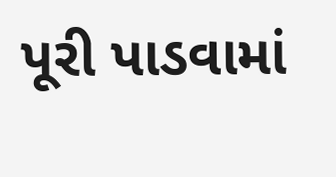પૂરી પાડવામાં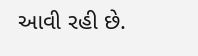આવી રહી છે.